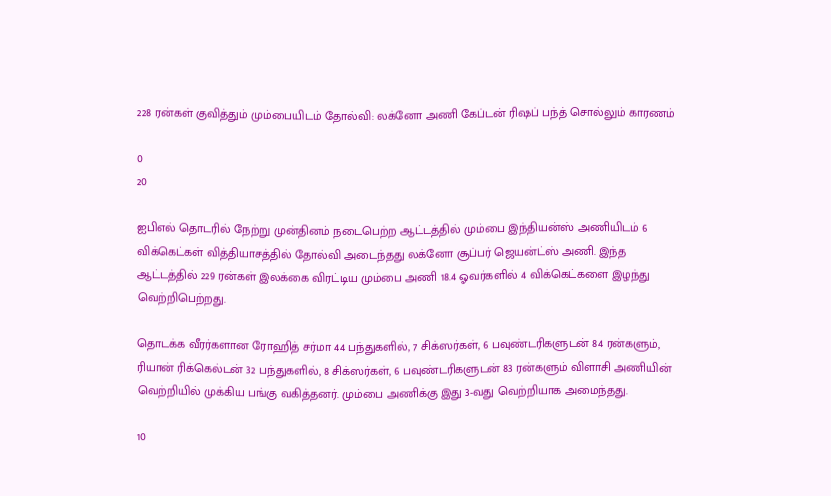228 ரன்கள் குவித்தும் மும்பையிடம் தோல்வி: லக்னோ அணி கேப்டன் ரிஷப் பந்த் சொல்லும் காரணம்

0
20

ஐபிஎல் தொடரில் நேற்று முன்தினம் நடைபெற்ற ஆட்டத்தில் மும்பை இந்தியன்ஸ் அணியிடம் 6 விக்கெட்கள் வித்தியாசத்தில் தோல்வி அடைந்தது லக்னோ சூப்பர் ஜெயன்ட்ஸ் அணி. இந்த ஆட்டத்தில் 229 ரன்கள் இலக்கை விரட்டிய மும்பை அணி 18.4 ஓவர்களில் 4 விக்கெட்களை இழந்து வெற்றிபெற்றது.

தொடக்க வீரர்களான ரோஹித் சர்மா 44 பந்துகளில், 7 சிக்ஸர்கள், 6 பவுண்டரிகளுடன் 84 ரன்களும், ரியான் ரிக்கெல்டன் 32 பந்துகளில், 8 சிக்ஸர்கள், 6 பவுண்டரிகளுடன் 83 ரன்களும் விளாசி அணியின் வெற்றியில் முக்கிய பங்கு வகித்தனர். மும்பை அணிக்கு இது 3-வது வெற்றியாக அமைந்தது.

10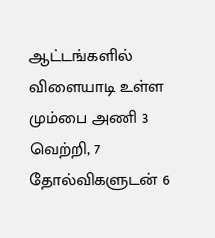ஆட்டங்களில் விளையாடி உள்ள மும்பை அணி 3 வெற்றி, 7 தோல்விகளுடன் 6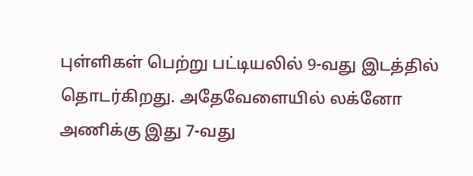புள்ளிகள் பெற்று பட்டியலில் 9-வது இடத்தில் தொடர்கிறது. அதேவேளையில் லக்னோ அணிக்கு இது 7-வது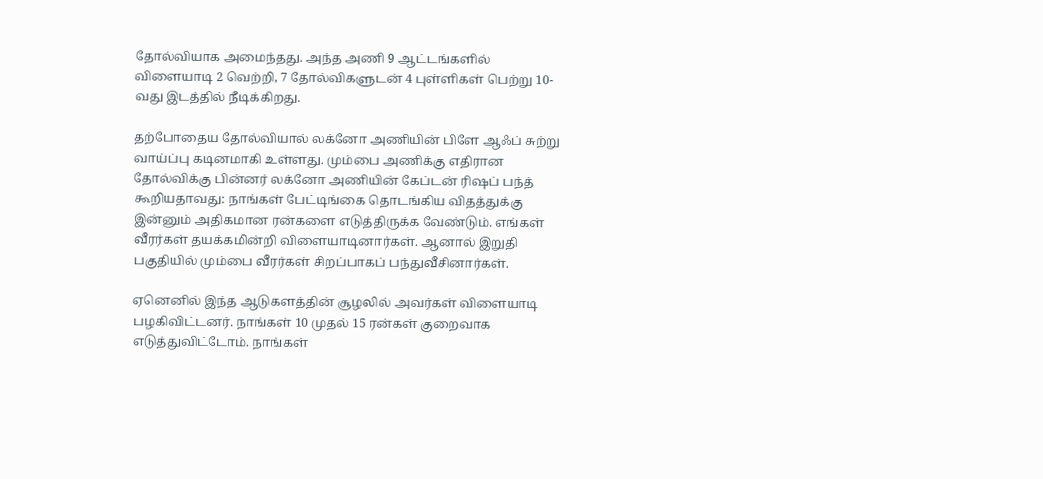தோல்வியாக அமைந்தது. அந்த அணி 9 ஆட்டங்களில் விளையாடி 2 வெற்றி, 7 தோல்விகளுடன் 4 புள்ளிகள் பெற்று 10-வது இடத்தில் நீடிக்கிறது.

தற்போதைய தோல்வியால் லக்னோ அணியின் பிளே ஆஃப் சுற்று வாய்ப்பு கடினமாகி உள்ளது. மும்பை அணிக்கு எதிரான தோல்விக்கு பின்னர் லக்னோ அணியின் கேப்டன் ரிஷப் பந்த் கூறியதாவது: நாங்கள் பேட்டிங்கை தொடங்கிய விதத்துக்கு இன்னும் அதிகமான ரன்களை எடுத்திருக்க வேண்டும். எங்கள் வீரர்கள் தயக்கமின்றி விளையாடினார்கள். ஆனால் இறுதி பகுதியில் மும்பை வீரர்கள் சிறப்பாகப் பந்துவீசினார்கள்.

ஏனெனில் இந்த ஆடுகளத்தின் சூழலில் அவர்கள் விளையாடி பழகிவிட்டனர். நாங்கள் 10 முதல் 15 ரன்கள் குறைவாக எடுத்துவிட்டோம். நாங்கள்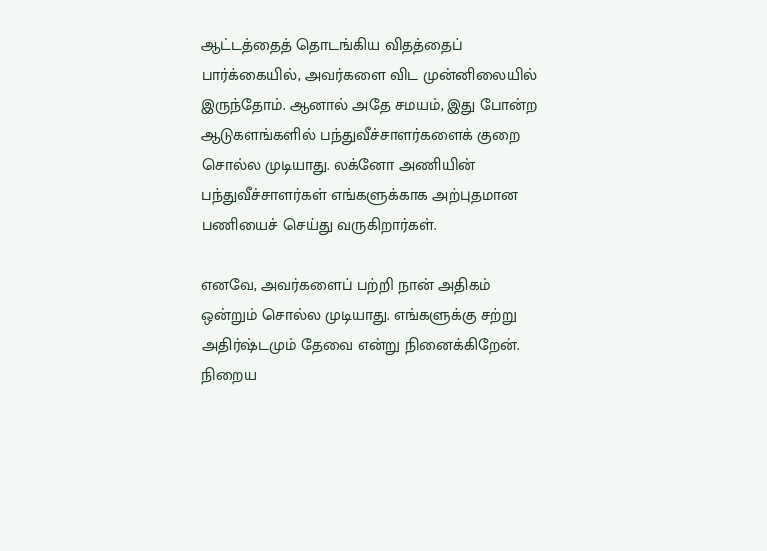ஆட்டத்தைத் தொடங்கிய விதத்தைப் பார்க்கையில், அவர்களை விட முன்னிலையில் இருந்தோம். ஆனால் அதே சமயம், இது போன்ற ஆடுகளங்களில் பந்துவீச்சாளர்களைக் குறை சொல்ல முடியாது. லக்னோ அணியின் பந்துவீச்சாளர்கள் எங்களுக்காக அற்புதமான பணியைச் செய்து வருகிறார்கள்.

எனவே, அவர்களைப் பற்றி நான் அதிகம் ஒன்றும் சொல்ல முடியாது. எங்களுக்கு சற்று அதிர்ஷ்டமும் தேவை என்று நினைக்கிறேன். நிறைய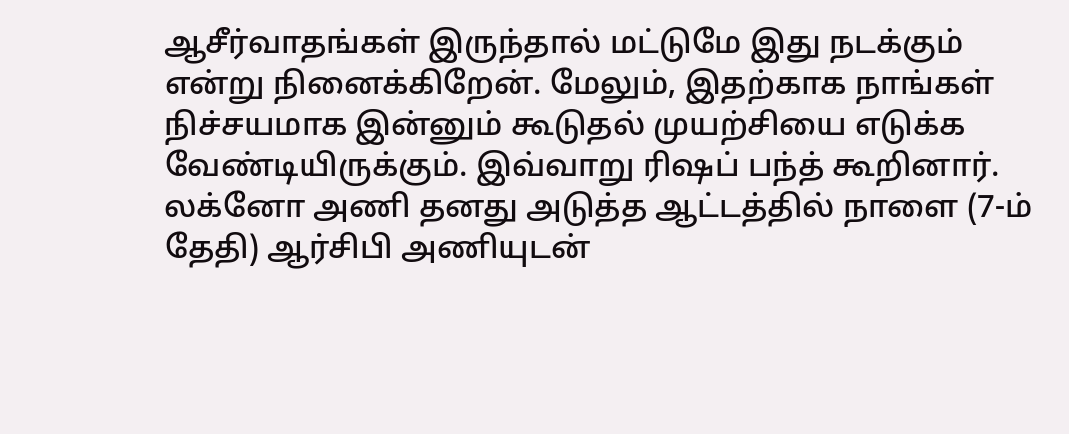ஆசீர்வாதங்கள் இருந்தால் மட்டுமே இது நடக்கும் என்று நினைக்கிறேன். மேலும், இதற்காக நாங்கள் நிச்சயமாக இன்னும் கூடுதல் முயற்சியை எடுக்க வேண்டியிருக்கும். இவ்வாறு ரிஷப் பந்த் கூறினார். லக்னோ அணி தனது அடுத்த ஆட்டத்தில் நாளை (7-ம் தேதி) ஆர்சிபி அணியுடன்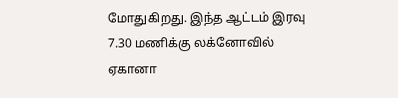மோதுகிறது. இந்த ஆட்டம் இரவு 7.30 மணிக்கு லக்னோவில் ஏகானா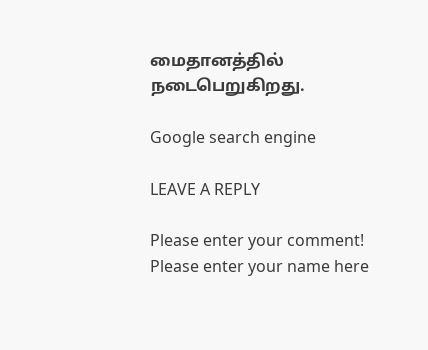மைதானத்தில் நடைபெறுகிறது.

Google search engine

LEAVE A REPLY

Please enter your comment!
Please enter your name here